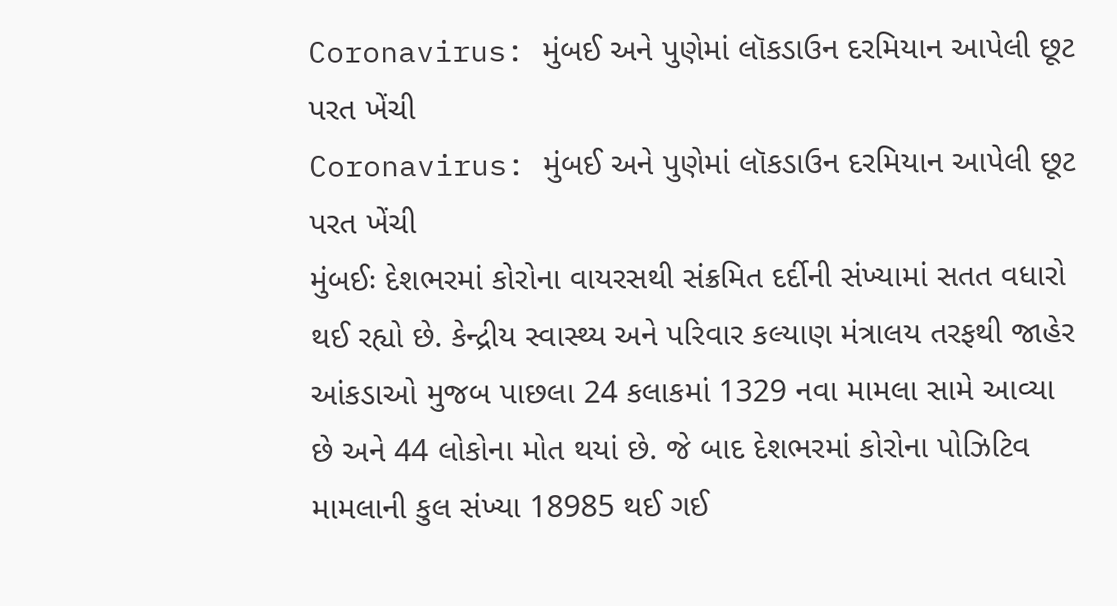Coronavirus: મુંબઈ અને પુણેમાં લૉકડાઉન દરમિયાન આપેલી છૂટ પરત ખેંચી
Coronavirus: મુંબઈ અને પુણેમાં લૉકડાઉન દરમિયાન આપેલી છૂટ પરત ખેંચી
મુંબઈઃ દેશભરમાં કોરોના વાયરસથી સંક્રમિત દર્દીની સંખ્યામાં સતત વધારો થઈ રહ્યો છે. કેન્દ્રીય સ્વાસ્થ્ય અને પરિવાર કલ્યાણ મંત્રાલય તરફથી જાહેર આંકડાઓ મુજબ પાછલા 24 કલાકમાં 1329 નવા મામલા સામે આવ્યા છે અને 44 લોકોના મોત થયાં છે. જે બાદ દેશભરમાં કોરોના પોઝિટિવ મામલાની કુલ સંખ્યા 18985 થઈ ગઈ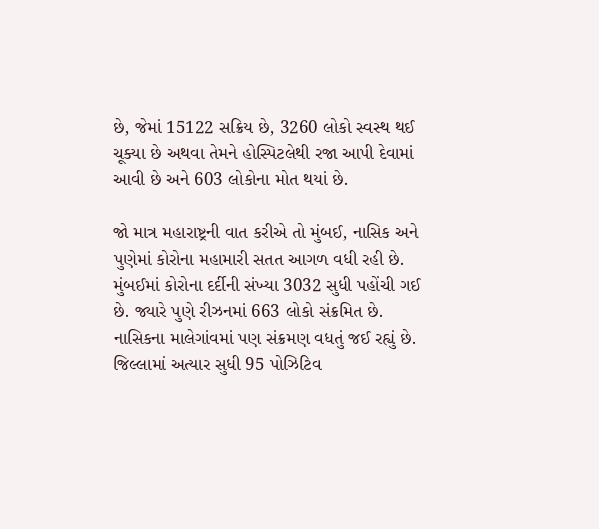છે, જેમાં 15122 સક્રિય છે, 3260 લોકો સ્વસ્થ થઈ ચૂક્યા છે અથવા તેમને હોસ્પિટલેથી રજા આપી દેવામાં આવી છે અને 603 લોકોના મોત થયાં છે.

જો માત્ર મહારાષ્ટ્રની વાત કરીએ તો મુંબઈ, નાસિક અને પુણેમાં કોરોના મહામારી સતત આગળ વધી રહી છે. મુંબઈમાં કોરોના દર્દીની સંખ્યા 3032 સુધી પહોંચી ગઈ છે. જ્યારે પુણે રીઝનમાં 663 લોકો સંક્રમિત છે. નાસિકના માલેગાંવમાં પણ સંક્રમણ વધતું જઈ રહ્યું છે. જિલ્લામાં અત્યાર સુધી 95 પોઝિટિવ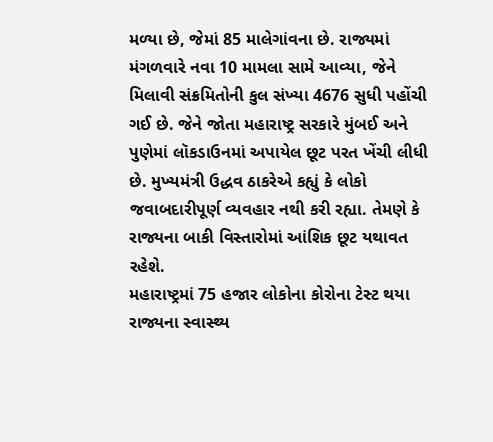મળ્યા છે, જેમાં 85 માલેગાંવના છે. રાજ્યમાં મંગળવારે નવા 10 મામલા સામે આવ્યા, જેને મિલાવી સંક્રમિતોની કુલ સંખ્યા 4676 સુધી પહોંચી ગઈ છે. જેને જોતા મહારાષ્ટ્ર સરકારે મુંબઈ અને પુણેમાં લૉકડાઉનમાં અપાયેલ છૂટ પરત ખેંચી લીધી છે. મુખ્યમંત્રી ઉદ્ધવ ઠાકરેએ કહ્યું કે લોકો જવાબદારીપૂર્ણ વ્યવહાર નથી કરી રહ્યા. તેમણે કે રાજ્યના બાકી વિસ્તારોમાં આંશિક છૂટ યથાવત રહેશે.
મહારાષ્ટ્રમાં 75 હજાર લોકોના કોરોના ટેસ્ટ થયા
રાજ્યના સ્વાસ્થ્ય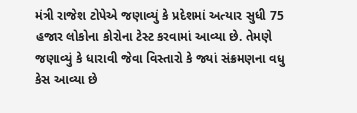મંત્રી રાજેશ ટોપેએ જણાવ્યું કે પ્રદેશમાં અત્યાર સુધી 75 હજાર લોકોના કોરોના ટેસ્ટ કરવામાં આવ્યા છે. તેમણે જણાવ્યું કે ધારાવી જેવા વિસ્તારો કે જ્યાં સંક્રમણના વધુ કેસ આવ્યા છે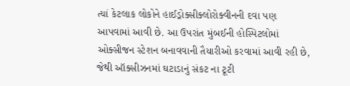ત્યાં કેટલાક લોકોને હાઈડ્રોક્સીક્લોરોક્વીનની દવા પણ આપવામાં આવી છે. આ ઉપરાંત મુંબઈની હોસ્પિટલોમાં ઓક્સીજન સ્ટેશન બનાવવાની તૈયારીઓ કરવામાં આવી રહી છે, જેથી ઑક્સીઝનમાં ઘટાડાનું સંકટ ના ટૂટી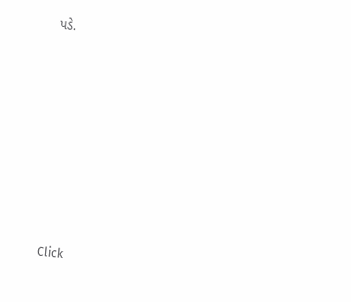પડે.












Click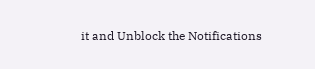it and Unblock the Notifications